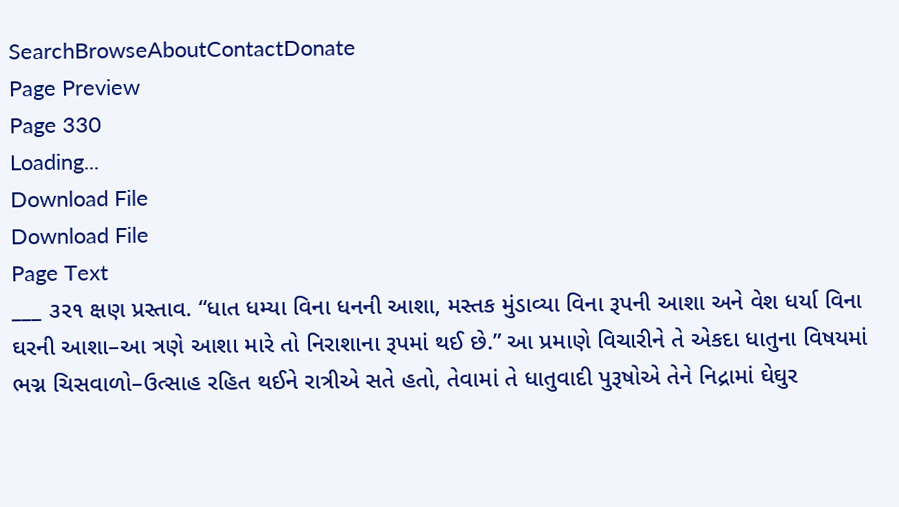SearchBrowseAboutContactDonate
Page Preview
Page 330
Loading...
Download File
Download File
Page Text
___ ૩ર૧ ક્ષણ પ્રસ્તાવ. “ધાત ધમ્યા વિના ધનની આશા, મસ્તક મુંડાવ્યા વિના રૂપની આશા અને વેશ ધર્યા વિના ઘરની આશા–આ ત્રણે આશા મારે તો નિરાશાના રૂપમાં થઈ છે.” આ પ્રમાણે વિચારીને તે એકદા ધાતુના વિષયમાં ભગ્ન ચિસવાળો–ઉત્સાહ રહિત થઈને રાત્રીએ સતે હતો, તેવામાં તે ધાતુવાદી પુરૂષોએ તેને નિદ્રામાં ઘેઘુર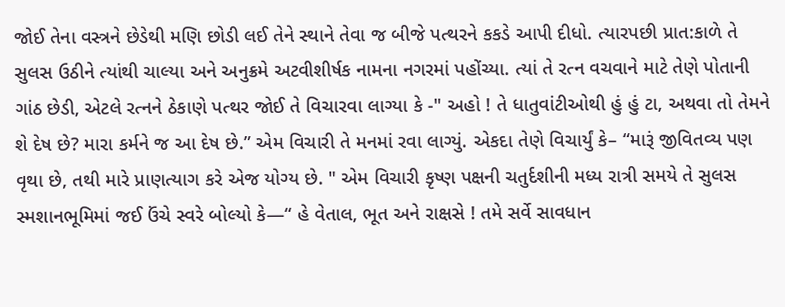જોઈ તેના વસ્ત્રને છેડેથી મણિ છોડી લઈ તેને સ્થાને તેવા જ બીજે પત્થરને કકડે આપી દીધો. ત્યારપછી પ્રાત:કાળે તે સુલસ ઉઠીને ત્યાંથી ચાલ્યા અને અનુક્રમે અટવીશીર્ષક નામના નગરમાં પહોંચ્યા. ત્યાં તે રત્ન વચવાને માટે તેણે પોતાની ગાંઠ છેડી, એટલે રત્નને ઠેકાણે પત્થર જોઈ તે વિચારવા લાગ્યા કે -" અહો ! તે ધાતુવાંટીઓથી હું હું ટા, અથવા તો તેમને શે દેષ છે? મારા કર્મને જ આ દેષ છે.” એમ વિચારી તે મનમાં રવા લાગ્યું. એકદા તેણે વિચાર્યું કે– “મારૂં જીવિતવ્ય પણ વૃથા છે, તથી મારે પ્રાણત્યાગ કરે એજ યોગ્ય છે. " એમ વિચારી કૃષ્ણ પક્ષની ચતુર્દશીની મધ્ય રાત્રી સમયે તે સુલસ સ્મશાનભૂમિમાં જઈ ઉંચે સ્વરે બોલ્યો કે—“ હે વેતાલ, ભૂત અને રાક્ષસે ! તમે સર્વે સાવધાન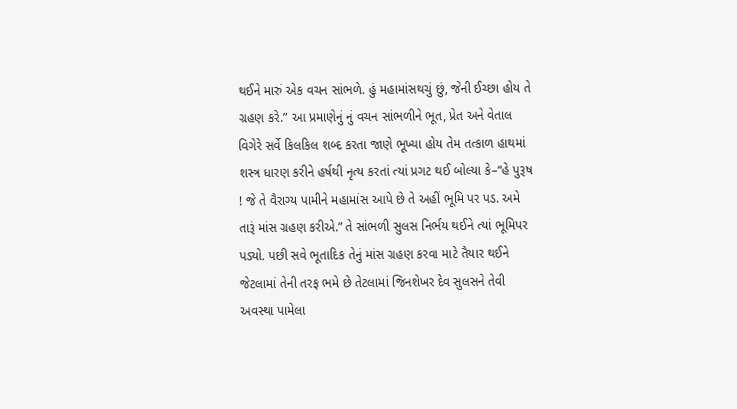થઈને મારું એક વચન સાંભળે. હું મહામાંસથચું છું, જેની ઈચ્છા હોય તે ગ્રહણ કરે.” આ પ્રમાણેનું નું વચન સાંભળીને ભૂત, પ્રેત અને વેતાલ વિગેરે સર્વે કિલકિલ શબ્દ કરતા જાણે ભૂખ્યા હોય તેમ તત્કાળ હાથમાં શસ્ત્ર ધારણ કરીને હર્ષથી નૃત્ય કરતાં ત્યાં પ્રગટ થઈ બોલ્યા કે–“હે પુરૂષ ! જે તે વૈરાગ્ય પામીને મહામાંસ આપે છે તે અહીં ભૂમિ પર પડ. અમે તારૂં માંસ ગ્રહણ કરીએ.” તે સાંભળી સુલસ નિર્ભય થઈને ત્યાં ભૂમિપર પડ્યો. પછી સવે ભૂતાદિક તેનું માંસ ગ્રહણ કરવા માટે તૈયાર થઈને જેટલામાં તેની તરફ ભમે છે તેટલામાં જિનશેખર દેવ સુલસને તેવી અવસ્થા પામેલા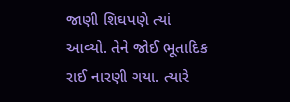જાણી શિઘપણે ત્યાં આવ્યો. તેને જોઈ ભૂતાદિક રાઈ નારણી ગયા. ત્યારે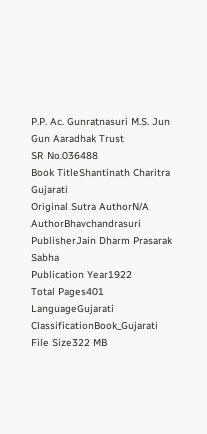P.P. Ac. Gunratnasuri M.S. Jun Gun Aaradhak Trust
SR No.036488
Book TitleShantinath Charitra Gujarati
Original Sutra AuthorN/A
AuthorBhavchandrasuri
PublisherJain Dharm Prasarak Sabha
Publication Year1922
Total Pages401
LanguageGujarati
ClassificationBook_Gujarati
File Size322 MB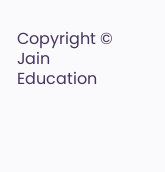Copyright © Jain Education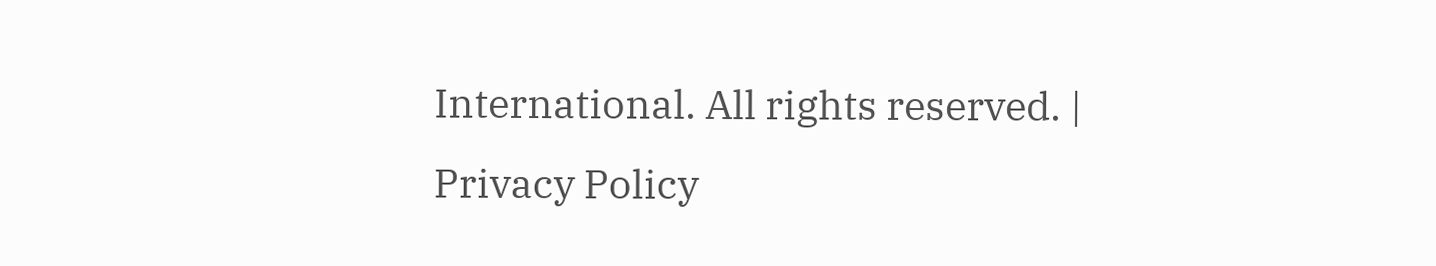International. All rights reserved. | Privacy Policy